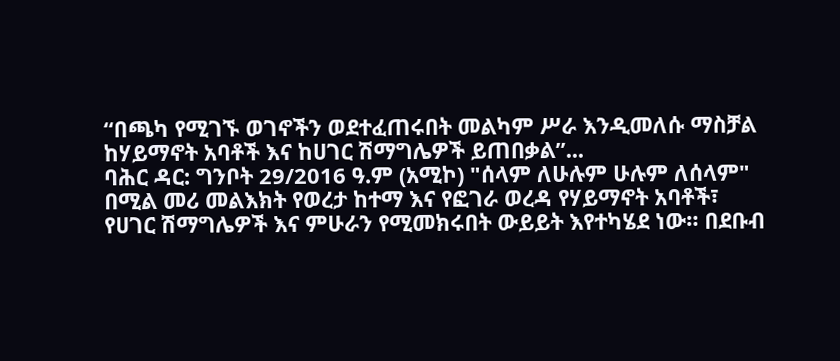“በጫካ የሚገኙ ወገኖችን ወደተፈጠሩበት መልካም ሥራ እንዲመለሱ ማስቻል ከሃይማኖት አባቶች እና ከሀገር ሽማግሌዎች ይጠበቃል”...
ባሕር ዳር: ግንቦት 29/2016 ዓ.ም (አሚኮ) "ሰላም ለሁሉም ሁሉም ለሰላም" በሚል መሪ መልእክት የወረታ ከተማ እና የፎገራ ወረዳ የሃይማኖት አባቶች፣ የሀገር ሽማግሌዎች እና ምሁራን የሚመክሩበት ውይይት እየተካሄደ ነው። በደቡብ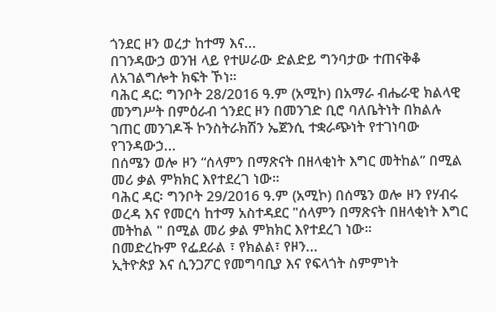ጎንደር ዞን ወረታ ከተማ እና...
በገንዳውኃ ወንዝ ላይ የተሠራው ድልድይ ግንባታው ተጠናቅቆ ለአገልግሎት ክፍት ኾነ።
ባሕር ዳር: ግንቦት 28/2016 ዓ.ም (አሚኮ) በአማራ ብሔራዊ ክልላዊ መንግሥት በምዕራብ ጎንደር ዞን በመንገድ ቢሮ ባለቤትነት በክልሉ ገጠር መንገዶች ኮንስትራክሽን ኤጀንሲ ተቋራጭነት የተገነባው የገንዳውኃ...
በሰሜን ወሎ ዞን “ሰላምን በማጽናት በዘላቂነት እግር መትከል” በሚል መሪ ቃል ምክክር እየተደረገ ነው።
ባሕር ዳር፡ ግንቦት 29/2016 ዓ.ም (አሚኮ) በሰሜን ወሎ ዞን የሃብሩ ወረዳ እና የመርሳ ከተማ አስተዳደር "ሰላምን በማጽናት በዘላቂነት እግር መትከል " በሚል መሪ ቃል ምክክር እየተደረገ ነው።
በመድረኩም የፌደራል ፣ የክልል፣ የዞን...
ኢትዮጵያ እና ሲንጋፖር የመግባቢያ እና የፍላጎት ስምምነት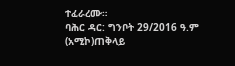ተፈራረሙ።
ባሕር ዳር: ግንቦት 29/2016 ዓ.ም (አሚኮ)ጠቅላይ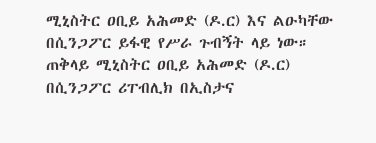ሚኒስትር ዐቢይ አሕመድ (ዶ.ር) እና ልዑካቸው በሲንጋፖር ይፋዊ የሥራ ጉብኝት ላይ ነው። ጠቅላይ ሚኒስትር ዐቢይ አሕመድ (ዶ.ር) በሲንጋፖር ሪፐብሊክ በኢስታና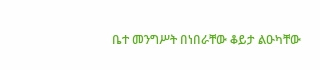ቤተ መንግሥት በነበራቸው ቆይታ ልዑካቸው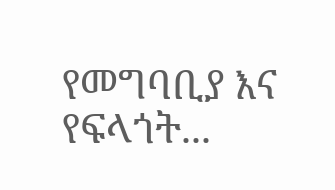የመግባቢያ እና የፍላጎት...